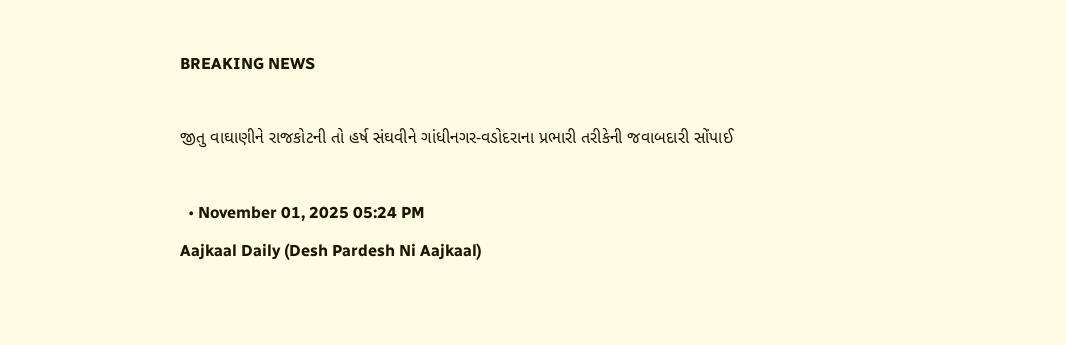BREAKING NEWS

જીતુ વાઘાણીને રાજકોટની તો હર્ષ સંઘવીને ગાંધીનગર-વડોદરાના પ્રભારી તરીકેની જવાબદારી સોંપાઈ

  • November 01, 2025 05:24 PM
Aajkaal Daily (Desh Pardesh Ni Aajkaal)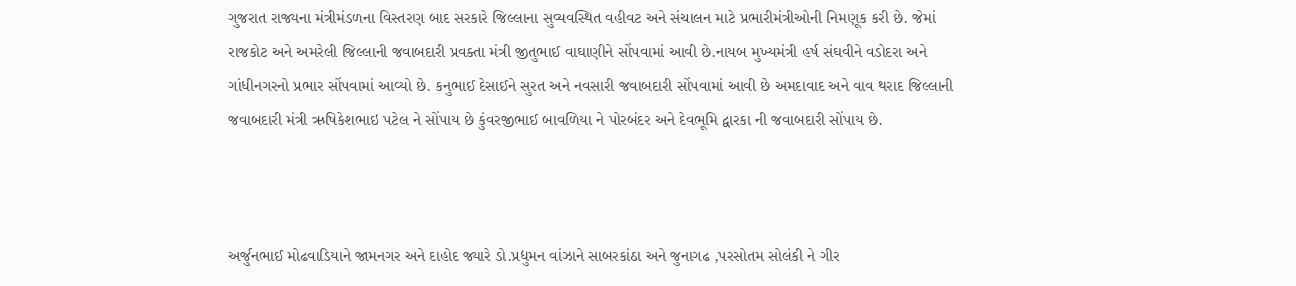ગુજરાત રાજ્યના મંત્રીમંડળના વિસ્તરણ બાદ સરકારે જિલ્લાના સુવ્યવસ્થિત વહીવટ અને સંચાલન માટે પ્રભારીમંત્રીઓની નિમણૂક કરી છે. જેમાં રાજકોટ અને અમરેલી જિલ્લાની જવાબદારી પ્રવક્તા મંત્રી જીતુભાઈ વાઘાણીને સોંપવામાં આવી છે.નાયબ મુખ્યમંત્રી હર્ષ સંઘવીને વડોદરા અને ગાંધીનગરનો પ્રભાર સોંપવામાં આવ્યો છે. કનુભાઈ દેસાઈને સુરત અને નવસારી જવાબદારી સોંપવામાં આવી છે અમદાવાદ અને વાવ થરાદ જિલ્લાની જવાબદારી મંત્રી ઋષિકેશભાઇ પટેલ ને સોંપાય છે કુંવરજીભાઈ બાવળિયા ને પોરબંદર અને દેવભૂમિ દ્વારકા ની જવાબદારી સોંપાય છે.



અર્જુનભાઈ મોઢવાડિયાને જામનગર અને દાહોદ જ્યારે ડો.પ્રદ્યુમન વાંઝાને સાબરકાંઠા અને જુનાગઢ ,પરસોતમ સોલંકી ને ગીર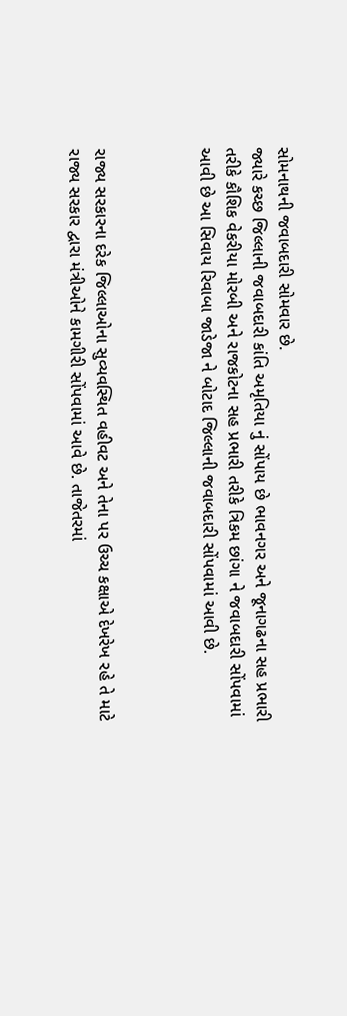સોમનાથની જવાબદારી સોમવાર છે.
જ્યારે કચ્છ જિલ્લાની જવાબદારી કાંતિ અમૃતિયા નું સોંપાય છે ભાવનગર અને જૂનાગઢના સહ પ્રભારી તરીકે કૌશિક વેકરીયા મોરબી અને રાજકોટના સહ પ્રભારી તરીકે ત્રિકમ છાંગા ને જવાબદારી સોંપવામાં આવી છે આ સિવાય રિવાબા જાડેજા ને બોટાદ જિલ્લાની જવાબદારી સોંપવામાં આવી છે.



રાજ્ય સરકારના દરેક જિલ્લાઓના સુવ્યવસ્થિત વહીવટ અને તેના પર ઉચ્ચ કક્ષાએ દેખરેખ રહે તે માટે રાજ્ય સરકાર દ્વારા મંત્રીઓને કામગીરી સોંપવામાં આવે છે. તાજેતરમાં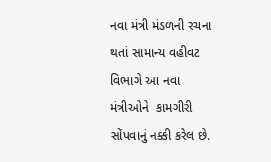નવા મંત્રી મંડળની રચના થતાં સામાન્ય વહીવટ વિભાગે આ નવા મંત્રીઓને  કામગીરી સોંપવાનું નક્કી કરેલ છે.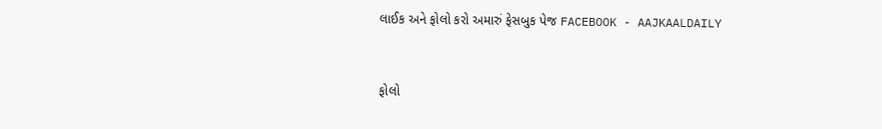લાઈક અને ફોલો કરો અમારું ફેસબુક પેજ FACEBOOK - AAJKAALDAILY


ફોલો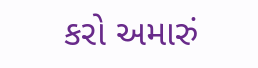કરો અમારું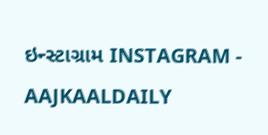ઇન્સ્ટાગ્રામ INSTAGRAM - AAJKAALDAILY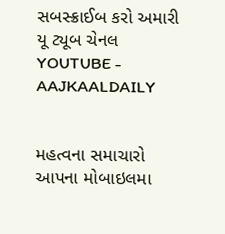સબસ્ક્રાઈબ કરો અમારી યૂ ટ્યૂબ ચેનલ YOUTUBE - AAJKAALDAILY


મહત્વના સમાચારો આપના મોબાઇલમા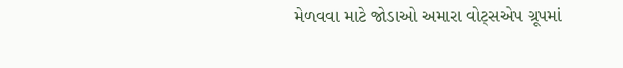મેળવવા માટે જોડાઓ અમારા વોટ્સએપ ગ્રૂપમાં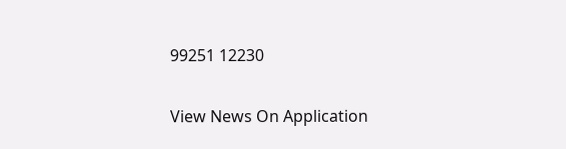99251 12230

View News On Application